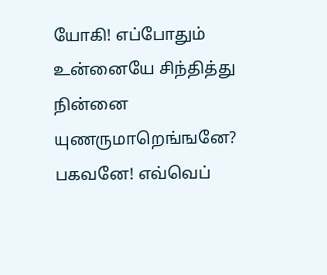யோகி! எப்போதும் உன்னையே சிந்தித்து நின்னை யுணருமாறெங்ஙனே? பகவனே! எவ்வெப்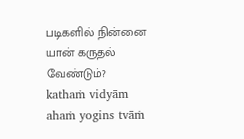படிகளில் நின்னை யான் கருதல் வேண்டும்?
kathaṁ vidyām ahaṁ yogins tvāṁ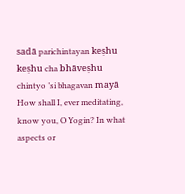sadā parichintayan keṣhu keṣhu cha bhāveṣhu chintyo ’si bhagavan mayā
How shall I, ever meditating, know you, O Yogin? In what aspects or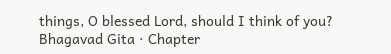things, O blessed Lord, should I think of you?
Bhagavad Gita · Chapter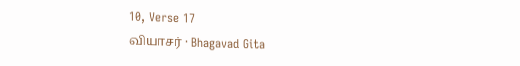10, Verse 17
வியாசர் · Bhagavad Gita